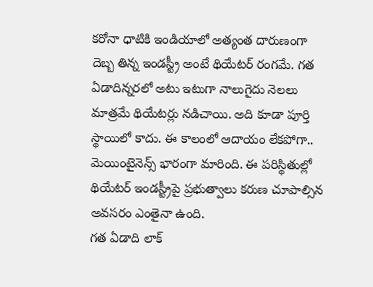కరోనా ధాటికి ఇండియాలో అత్యంత దారుణంగా దెబ్బ తిన్న ఇండస్ట్రీ అంటే థియేటర్ రంగమే. గత ఏడాదిన్నరలో అటు ఇటుగా నాలుగైదు నెలలు మాత్రమే థియేటర్లు నడిచాయి. అది కూడా పూర్తి స్థాయిలో కాదు. ఈ కాలంలో ఆదాయం లేకపోగా.. మెయింటైనెన్స్ భారంగా మారింది. ఈ పరిస్థితుల్లో థియేటర్ ఇండస్ట్రీపై ప్రభుత్వాలు కరుణ చూపాల్సిన అవసరం ఎంతైనా ఉంది.
గత ఏడాది లాక్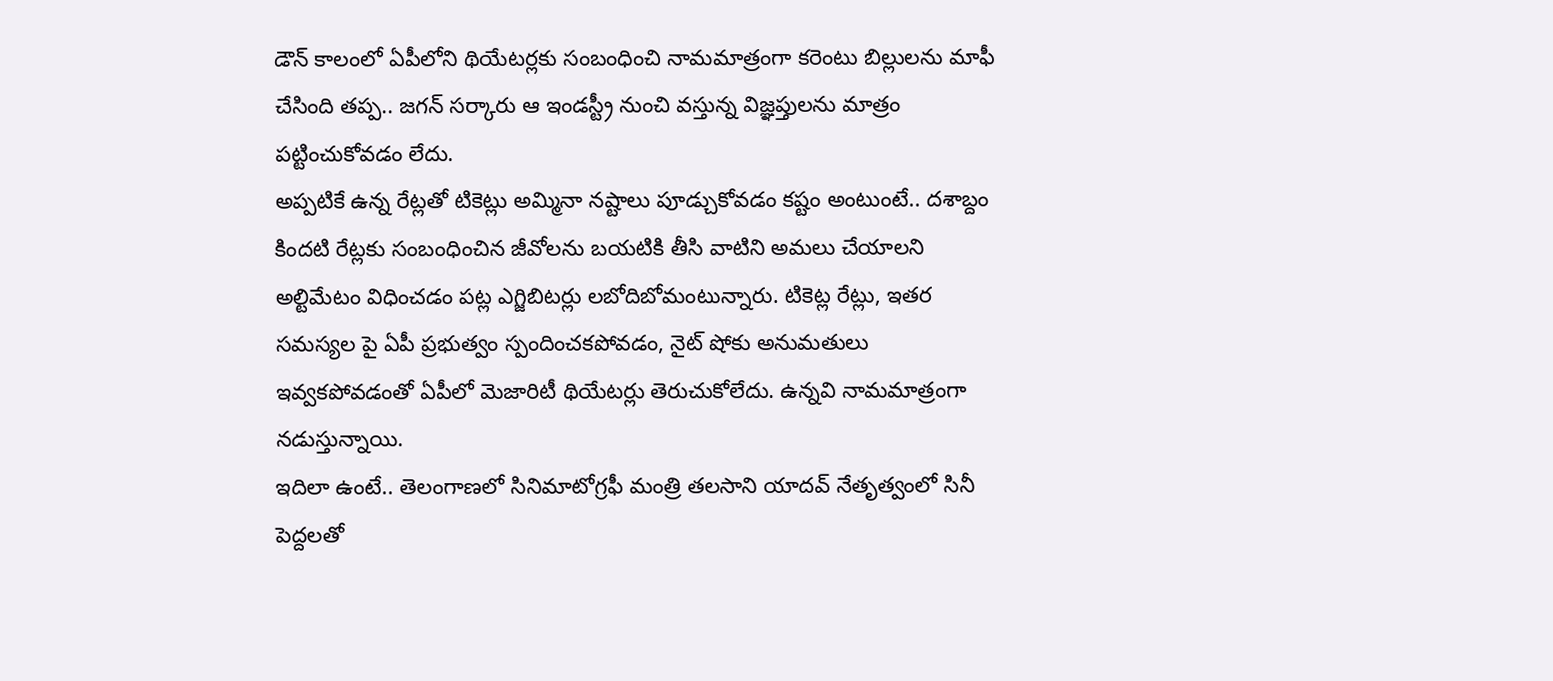డౌన్ కాలంలో ఏపీలోని థియేటర్లకు సంబంధించి నామమాత్రంగా కరెంటు బిల్లులను మాఫీ చేసింది తప్ప.. జగన్ సర్కారు ఆ ఇండస్ట్రీ నుంచి వస్తున్న విజ్ఞప్తులను మాత్రం పట్టించుకోవడం లేదు.
అప్పటికే ఉన్న రేట్లతో టికెట్లు అమ్మినా నష్టాలు పూడ్చుకోవడం కష్టం అంటుంటే.. దశాబ్దం కిందటి రేట్లకు సంబంధించిన జీవోలను బయటికి తీసి వాటిని అమలు చేయాలని అల్టిమేటం విధించడం పట్ల ఎగ్జిబిటర్లు లబోదిబోమంటున్నారు. టికెట్ల రేట్లు, ఇతర సమస్యల పై ఏపీ ప్రభుత్వం స్పందించకపోవడం, నైట్ షోకు అనుమతులు ఇవ్వకపోవడంతో ఏపీలో మెజారిటీ థియేటర్లు తెరుచుకోలేదు. ఉన్నవి నామమాత్రంగా నడుస్తున్నాయి.
ఇదిలా ఉంటే.. తెలంగాణలో సినిమాటోగ్రఫీ మంత్రి తలసాని యాదవ్ నేతృత్వంలో సినీ పెద్దలతో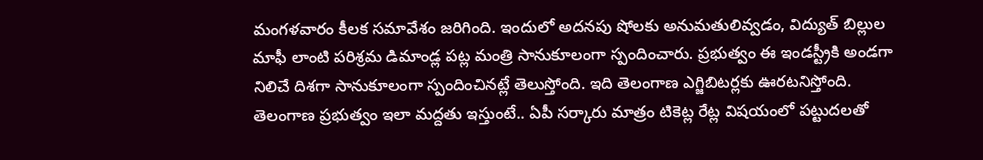మంగళవారం కీలక సమావేశం జరిగింది. ఇందులో అదనపు షోలకు అనుమతులివ్వడం, విద్యుత్ బిల్లుల మాఫీ లాంటి పరిశ్రమ డిమాండ్ల పట్ల మంత్రి సానుకూలంగా స్పందించారు. ప్రభుత్వం ఈ ఇండస్ట్రీకి అండగా నిలిచే దిశగా సానుకూలంగా స్పందించినట్లే తెలుస్తోంది. ఇది తెలంగాణ ఎగ్జిబిటర్లకు ఊరటనిస్తోంది.
తెలంగాణ ప్రభుత్వం ఇలా మద్దతు ఇస్తుంటే.. ఏపీ సర్కారు మాత్రం టికెట్ల రేట్ల విషయంలో పట్టుదలతో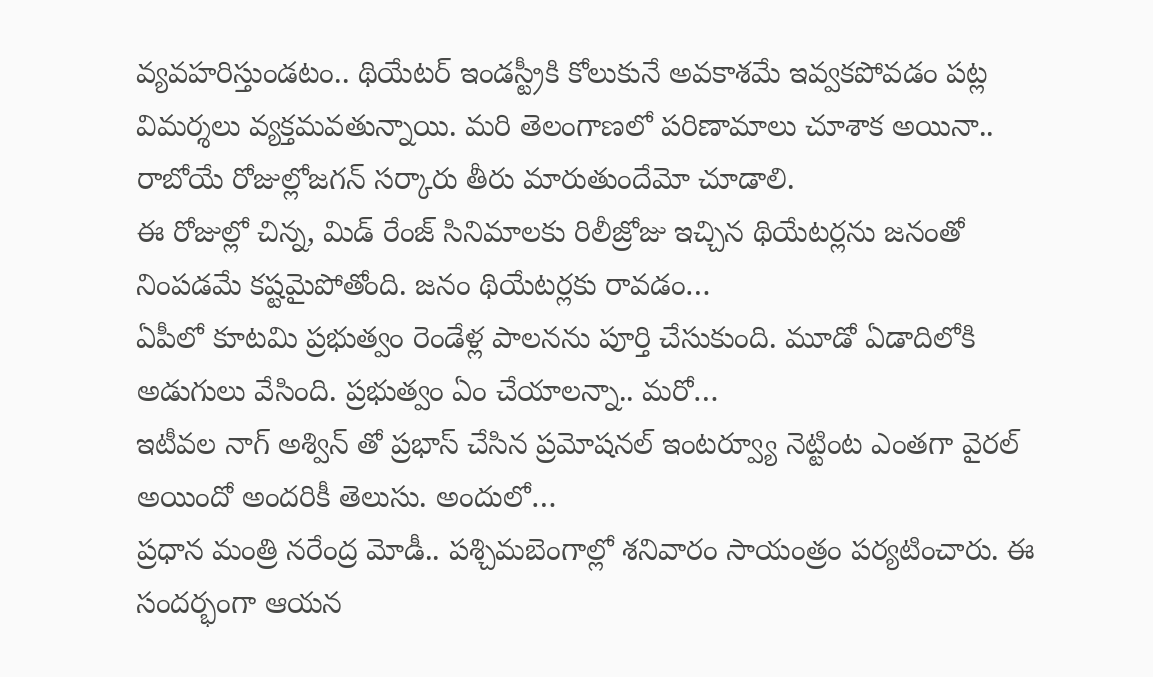వ్యవహరిస్తుండటం.. థియేటర్ ఇండస్ట్రీకి కోలుకునే అవకాశమే ఇవ్వకపోవడం పట్ల విమర్శలు వ్యక్తమవతున్నాయి. మరి తెలంగాణలో పరిణామాలు చూశాక అయినా.. రాబోయే రోజుల్లోజగన్ సర్కారు తీరు మారుతుందేమో చూడాలి.
ఈ రోజుల్లో చిన్న, మిడ్ రేంజ్ సినిమాలకు రిలీజ్రోజు ఇచ్చిన థియేటర్లను జనంతో నింపడమే కష్టమైపోతోంది. జనం థియేటర్లకు రావడం…
ఏపీలో కూటమి ప్రభుత్వం రెండేళ్ల పాలనను పూర్తి చేసుకుంది. మూడో ఏడాదిలోకి అడుగులు వేసింది. ప్రభుత్వం ఏం చేయాలన్నా.. మరో…
ఇటీవల నాగ్ అశ్విన్ తో ప్రభాస్ చేసిన ప్రమోషనల్ ఇంటర్వ్యూ నెట్టింట ఎంతగా వైరల్ అయిందో అందరికీ తెలుసు. అందులో…
ప్రధాన మంత్రి నరేంద్ర మోడీ.. పశ్చిమబెంగాల్లో శనివారం సాయంత్రం పర్యటించారు. ఈ సందర్భంగా ఆయన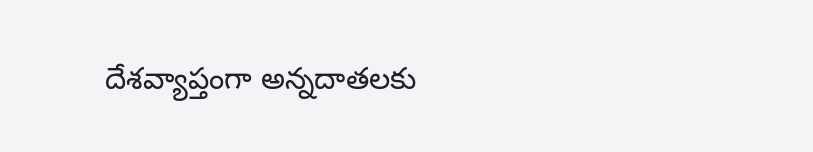దేశవ్యాప్తంగా అన్నదాతలకు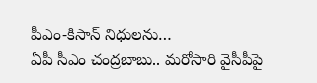పీఎం-కిసాన్ నిధులను…
ఏపీ సీఎం చంద్రబాబు.. మరోసారి వైసీపీపై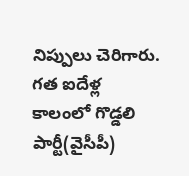నిప్పులు చెరిగారు. గత ఐదేళ్ల కాలంలో గొడ్డలి పార్టీ(వైసీపీ)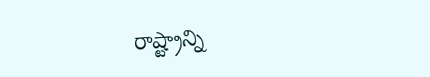రాష్ట్రాన్ని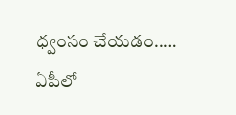ధ్వంసం చేయడం..…
ఏపీలో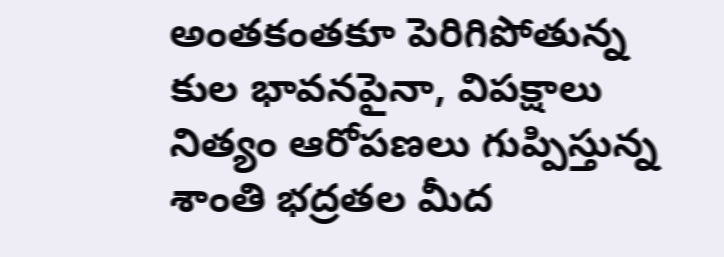అంతకంతకూ పెరిగిపోతున్న కుల భావనపైనా, విపక్షాలు నిత్యం ఆరోపణలు గుప్పిస్తున్న శాంతి భద్రతల మీద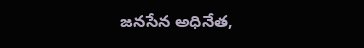జనసేన అధినేత,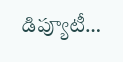డిప్యూటీ…